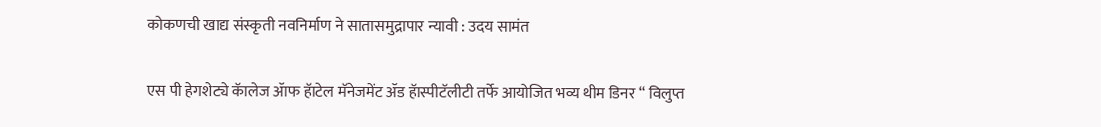कोकणची खाद्य संस्कृती नवनिर्माण ने सातासमुद्रापार न्यावी : उदय सामंत


एस पी हेगशेट्ये कॅालेज ॲाफ हॅाटेल मॅनेजमेंट ॲड हॅास्पीटॅलीटी तर्फे आयोजित भव्य थीम डिनर “ विलुप्त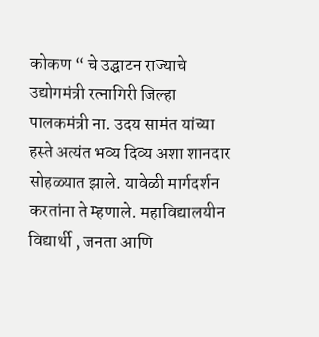कोकण “ चे उद्घाटन राज्याचे उद्योगमंत्री रत्नागिरी जिल्हा पालकमंत्री ना. उदय सामंत यांच्या हस्ते अत्यंत भव्य दिव्य अशा शानदार सोहळ्यात झाले. यावेळी मार्गदर्शन करतांना ते म्हणाले. महाविद्यालयीन विद्यार्थी , जनता आणि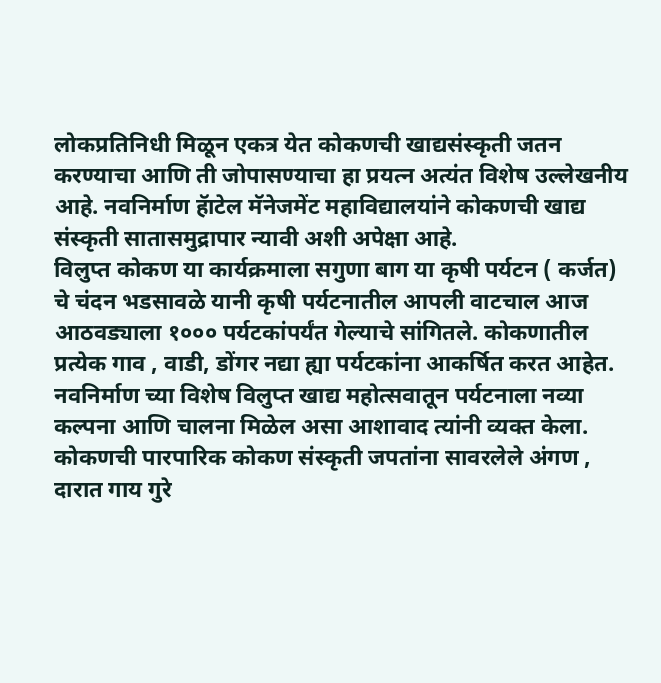लोकप्रतिनिधी मिळून एकत्र येत कोकणची खाद्यसंस्कृती जतन करण्याचा आणि ती जोपासण्याचा हा प्रयत्न अत्यंत विशेष उल्लेखनीय आहे. नवनिर्माण हॅाटेल मॅनेजमेंट महाविद्यालयांने कोकणची खाद्य संस्कृती सातासमुद्रापार न्यावी अशी अपेक्षा आहे.
विलुप्त कोकण या कार्यक्रमाला सगुणा बाग या कृषी पर्यटन ( कर्जत) चे चंदन भडसावळे यानी कृषी पर्यटनातील आपली वाटचाल आज आठवड्याला १००० पर्यटकांपर्यंत गेल्याचे सांगितले. कोकणातील प्रत्येक गाव , वाडी, डोंगर नद्या ह्या पर्यटकांना आकर्षित करत आहेत. नवनिर्माण च्या विशेष विलुप्त खाद्य महोत्सवातून पर्यटनाला नव्या कल्पना आणि चालना मिळेल असा आशावाद त्यांनी व्यक्त केला.
कोकणची पारपारिक कोकण संस्कृती जपतांना सावरलेले अंगण , दारात गाय गुरे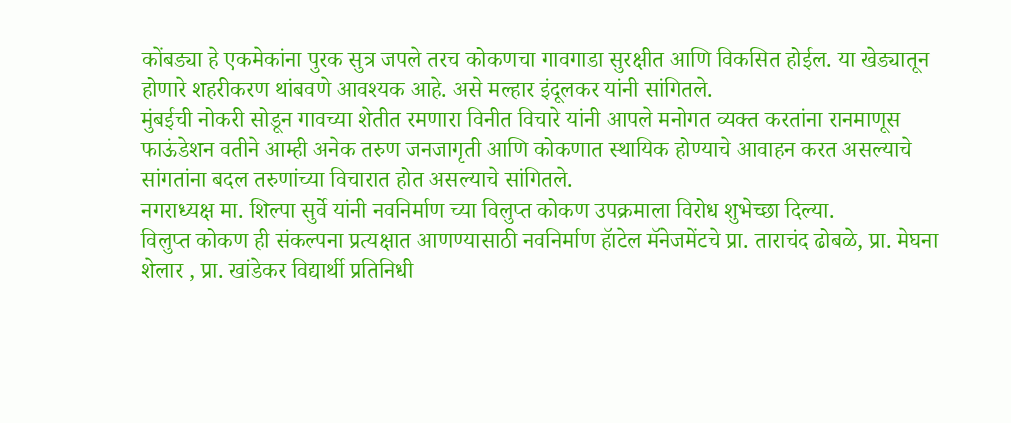कोंबड्या हे एकमेकांना पुरक सुत्र जपले तरच कोकणचा गावगाडा सुरक्षीत आणि विकसित होईल. या खेड्यातून होणारे शहरीकरण थांबवणे आवश्यक आहे. असे मल्हार इंदूलकर यांनी सांगितले.
मुंबईची नोकरी सोडून गावच्या शेतीत रमणारा विनीत विचारे यांनी आपले मनोगत व्यक्त करतांना रानमाणूस फाऊंडेशन वतीने आम्ही अनेक तरुण जनजागृती आणि कोकणात स्थायिक होण्याचे आवाहन करत असल्याचे सांगतांना बदल तरुणांच्या विचारात होत असल्याचे सांगितले.
नगराध्यक्ष मा. शिल्पा सुर्वे यांनी नवनिर्माण च्या विलुप्त कोकण उपक्रमाला विरोध शुभेच्छा दिल्या.
विलुप्त कोकण ही संकल्पना प्रत्यक्षात आणण्यासाठी नवनिर्माण हॅाटेल मॅनेजमेंटचे प्रा. ताराचंद ढोबळे, प्रा. मेघना शेलार , प्रा. खांडेकर विद्यार्थी प्रतिनिधी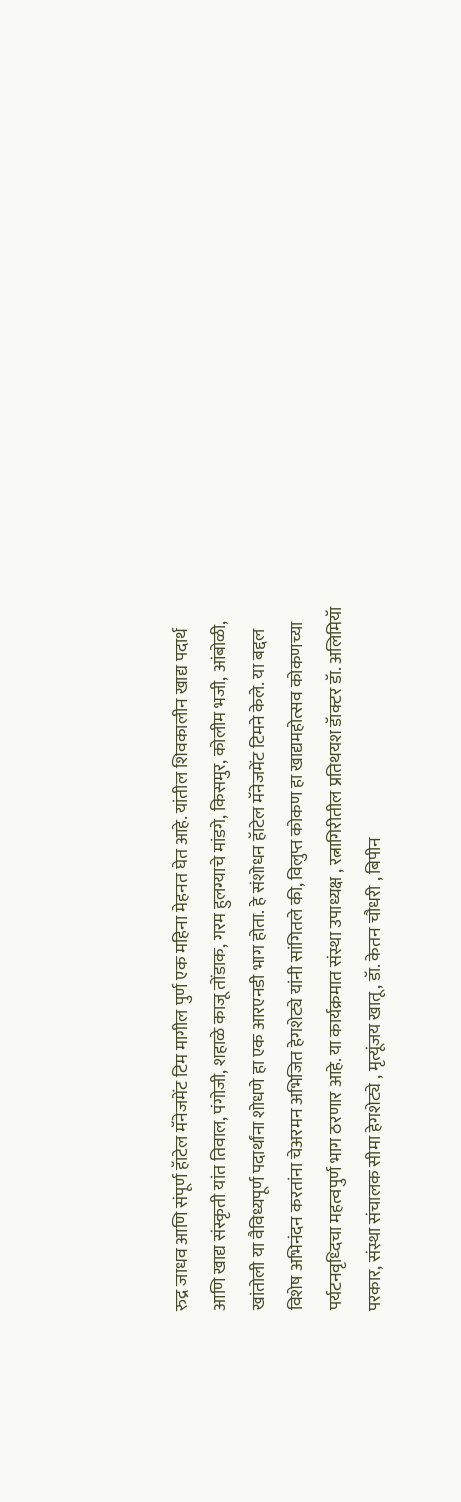रुद्र जाधव आणि संपूर्ण हॅाटेल मॅनेजमेंट टिम मागील पुर्ण एक महिना मेहनत घेत आहे. यांतील शिवकालीन खाद्य पदार्थ आणि खाद्य संस्कृती यांत तिवाल, पंगोजी, शहाळे काजू तोंडाक, गरम हुलग्याचे मांडगे, किसमुर, कोलीम भजी, आंबोळी, खांतोली या वैविध्यपूर्ण पदार्थांना शोधणे हा एक आरएनडी भाग होता. हे संशोधन हॅाटेल मॅनेजमेंट टिमने केले. या बद्दल विशेष अभिनंदन करतांना चेअरमन अभिजित हेगशेट्ये यांनी सांगितले की, विलुप्त कोकण हा खाद्यमहोत्सव कोकणच्या पर्यटनवृध्दिचा महत्वपुर्ण भाग ठरणार आहे. या कार्यक्रमात संस्था उपाध्यक्ष , रत्नागिरीतील प्रतिथयश डॅाक्टर डॅा. अलिमियॅा परकार, संस्था संचालक सीमा हेगशेट्ये , मृत्यूंजय खातू, डॅा. केतन चौधरी , बिपीन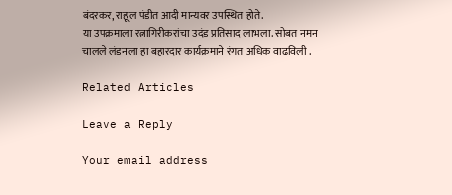बंदरकर, राहूल पंडीत आदी मान्यवर उपस्थित होते.
या उपक्रमाला रत्नागिरीकरांचा उदंड प्रतिसाद लाभला. सोबत नमन चालले लंडनला हा बहारदार कार्यक्रमाने रंगत अधिक वाढविली .

Related Articles

Leave a Reply

Your email address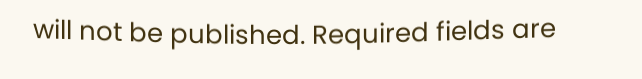will not be published. Required fields are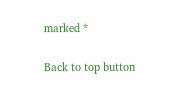marked *

Back to top button